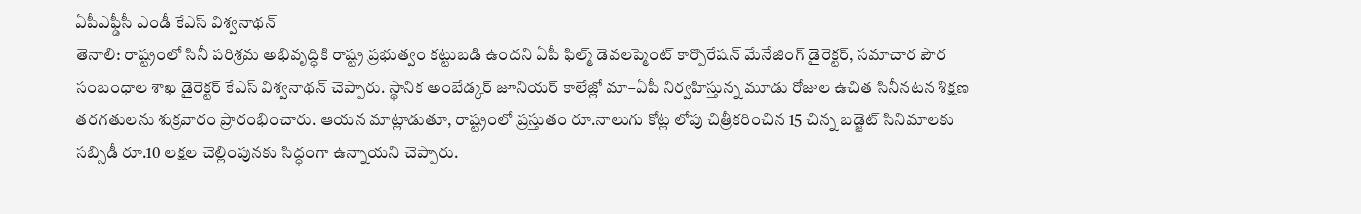ఏపీఎఫ్డీసీ ఎండీ కేఎస్ విశ్వనాథన్
తెనాలి: రాష్ట్రంలో సినీ పరిశ్రమ అభివృద్ధికి రాష్ట్ర ప్రభుత్వం కట్టుబడి ఉందని ఏపీ ఫిల్మ్ డెవలప్మెంట్ కార్పొరేషన్ మేనేజింగ్ డైరెక్టర్, సమాచార పౌర సంబంధాల శాఖ డైరెక్టర్ కేఎస్ విశ్వనాథన్ చెప్పారు. స్థానిక అంబేడ్కర్ జూనియర్ కాలేజ్లో మా–ఏపీ నిర్వహిస్తున్న మూడు రోజుల ఉచిత సినీనటన శిక్షణ తరగతులను శుక్రవారం ప్రారంభించారు. ఆయన మాట్లాడుతూ, రాష్ట్రంలో ప్రస్తుతం రూ.నాలుగు కోట్ల లోపు చిత్రీకరించిన 15 చిన్న బడ్జెట్ సినిమాలకు సబ్సిడీ రూ.10 లక్షల చెల్లింపునకు సిద్ధంగా ఉన్నాయని చెప్పారు.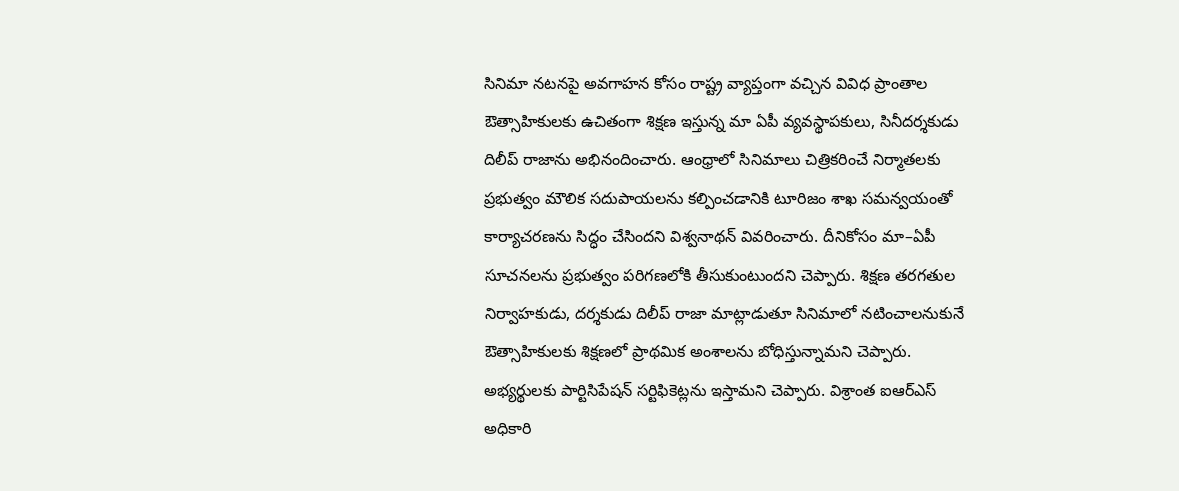సినిమా నటనపై అవగాహన కోసం రాష్ట్ర వ్యాప్తంగా వచ్చిన వివిధ ప్రాంతాల ఔత్సాహికులకు ఉచితంగా శిక్షణ ఇస్తున్న మా ఏపీ వ్యవస్థాపకులు, సినీదర్శకుడు దిలీప్ రాజాను అభినందించారు. ఆంధ్రాలో సినిమాలు చిత్రికరించే నిర్మాతలకు ప్రభుత్వం మౌలిక సదుపాయలను కల్పించడానికి టూరిజం శాఖ సమన్వయంతో కార్యాచరణను సిద్ధం చేసిందని విశ్వనాథన్ వివరించారు. దీనికోసం మా–ఏపీ సూచనలను ప్రభుత్వం పరిగణలోకి తీసుకుంటుందని చెప్పారు. శిక్షణ తరగతుల నిర్వాహకుడు, దర్శకుడు దిలీప్ రాజా మాట్లాడుతూ సినిమాలో నటించాలనుకునే ఔత్సాహికులకు శిక్షణలో ప్రాథమిక అంశాలను బోధిస్తున్నామని చెప్పారు. అభ్యర్థులకు పార్టిసిపేషన్ సర్టిఫికెట్లను ఇస్తామని చెప్పారు. విశ్రాంత ఐఆర్ఎస్ అధికారి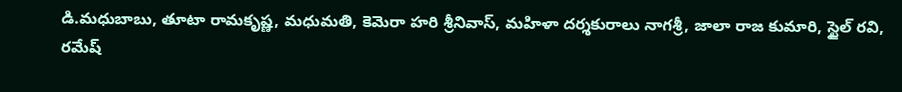డి.మధుబాబు, తూటా రామకృష్ణ, మధుమతి, కెమెరా హరి శ్రీనివాస్, మహిళా దర్శకురాలు నాగశ్రీ, జాలా రాజ కుమారి, స్టైల్ రవి, రమేష్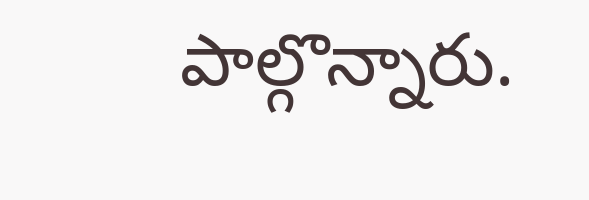పాల్గొన్నారు.